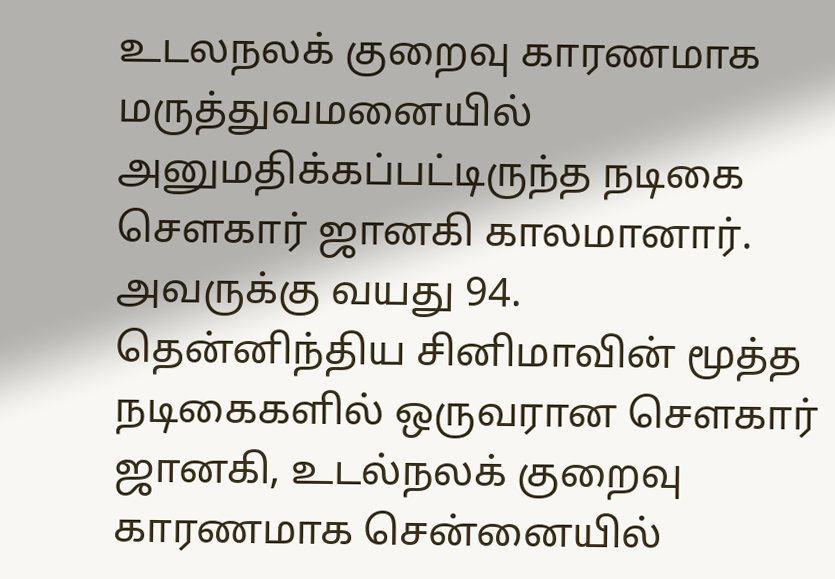உடலநலக் குறைவு காரணமாக மருத்துவமனையில் அனுமதிக்கப்பட்டிருந்த நடிகை சௌகார் ஜானகி காலமானார்.
அவருக்கு வயது 94.
தென்னிந்திய சினிமாவின் மூத்த நடிகைகளில் ஒருவரான சௌகார் ஜானகி, உடல்நலக் குறைவு காரணமாக சென்னையில்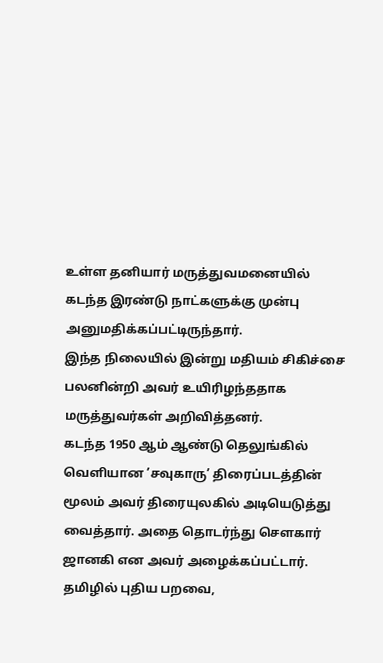உள்ள தனியார் மருத்துவமனையில் கடந்த இரண்டு நாட்களுக்கு முன்பு அனுமதிக்கப்பட்டிருந்தார்.
இந்த நிலையில் இன்று மதியம் சிகிச்சை பலனின்றி அவர் உயிரிழந்ததாக மருத்துவர்கள் அறிவித்தனர்.
கடந்த 1950 ஆம் ஆண்டு தெலுங்கில் வெளியான ’சவுகாரு’ திரைப்படத்தின் மூலம் அவர் திரையுலகில் அடியெடுத்து வைத்தார். அதை தொடர்ந்து சௌகார் ஜானகி என அவர் அழைக்கப்பட்டார்.
தமிழில் புதிய பறவை,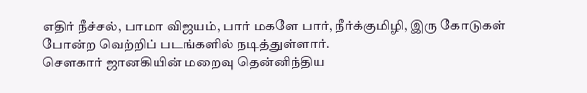எதிர் நீச்சல், பாமா விஜயம், பார் மகளே பார், நீர்க்குமிழி, இரு கோடுகள் போன்ற வெற்றிப் படங்களில் நடித்துள்ளார்.
சௌகார் ஜானகியின் மறைவு தென்னிந்திய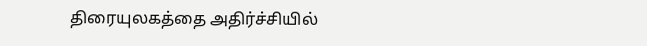திரையுலகத்தை அதிர்ச்சியில்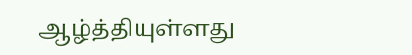ஆழ்த்தியுள்ளது